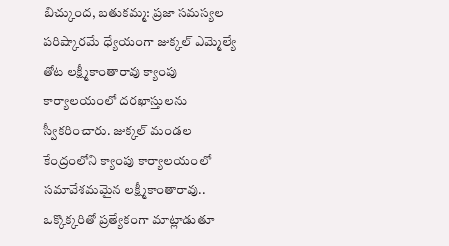బిచ్కుంద, బతుకమ్మ: ప్రజా సమస్యల పరిష్కారమే ధ్యేయంగా జుక్కల్ ఎమ్మెల్యే తోట లక్ష్మీకాంతారావు క్యాంపు కార్యాలయంలో దరఖాస్తులను స్వీకరించారు. జుక్కల్ మండల కేంద్రంలోని క్యాంపు కార్యాలయంలో సమావేశమమైన లక్ష్మీకాంతారావు.. ఒక్కొక్కరితో ప్రత్యేకంగా మాట్లాడుతూ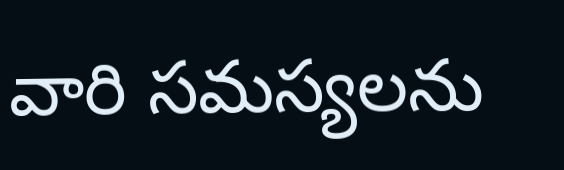వారి సమస్యలను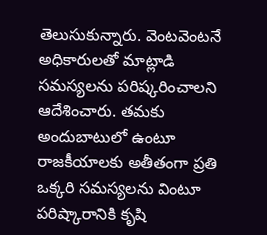తెలుసుకున్నారు. వెంటవెంటనే అధికారులతో మాట్లాడి సమస్యలను పరిష్కరించాలని ఆదేశించారు. తమకు అందుబాటులో ఉంటూ రాజకీయాలకు అతీతంగా ప్రతి ఒక్కరి సమస్యలను వింటూ పరిష్కారానికి కృషి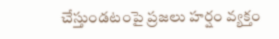చేస్తుండటంపై ప్రజలు హర్షం వ్యక్తం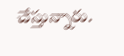చేస్తున్నారు.